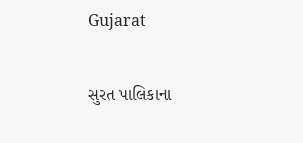Gujarat

સુરત પાલિકાના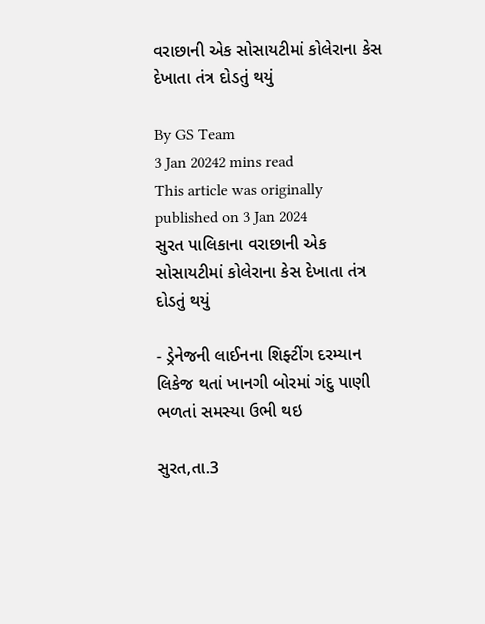વરાછાની એક સોસાયટીમાં કોલેરાના કેસ દેખાતા તંત્ર દોડતું થયું

By GS Team
3 Jan 20242 mins read
This article was originally published on 3 Jan 2024
સુરત પાલિકાના વરાછાની એક સોસાયટીમાં કોલેરાના કેસ દેખાતા તંત્ર દોડતું થયું

- ડ્રેનેજની લાઈનના શિફ્ટીંગ દરમ્યાન લિકેજ થતાં ખાનગી બોરમાં ગંદુ પાણી ભળતાં સમસ્યા ઉભી થઇ

સુરત,તા.3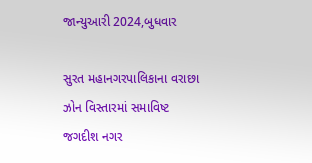જાન્યુઆરી 2024,બુધવાર

સુરત મહાનગરપાલિકાના વરાછા ઝોન વિસ્તારમાં સમાવિષ્ટ જગદીશ નગર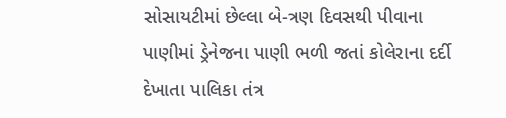સોસાયટીમાં છેલ્લા બે-ત્રણ દિવસથી પીવાના પાણીમાં ડ્રેનેજના પાણી ભળી જતાં કોલેરાના દર્દી દેખાતા પાલિકા તંત્ર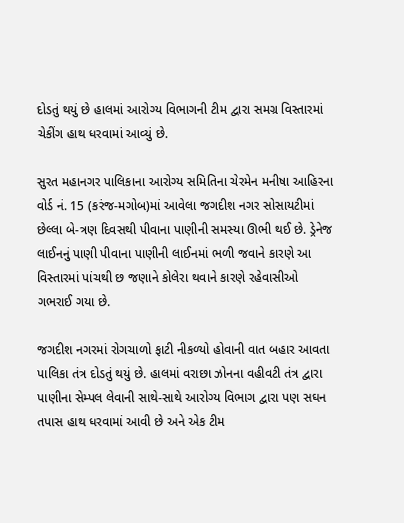દોડતું થયું છે હાલમાં આરોગ્ય વિભાગની ટીમ દ્વારા સમગ્ર વિસ્તારમાં ચેકીંગ હાથ ધરવામાં આવ્યું છે.

સુરત મહાનગર પાલિકાના આરોગ્ય સમિતિના ચેરમેન મનીષા આહિરના વોર્ડ નં. 15 (કરંજ-મગોબ)માં આવેલા જગદીશ નગર સોસાયટીમાં છેલ્લા બે-ત્રણ દિવસથી પીવાના પાણીની સમસ્યા ઊભી થઈ છે. ડ્રેનેજ લાઈનનું પાણી પીવાના પાણીની લાઈનમાં ભળી જવાને કારણે આ વિસ્તારમાં પાંચથી છ જણાને કોલેરા થવાને કારણે રહેવાસીઓ ગભરાઈ ગયા છે.

જગદીશ નગરમાં રોગચાળો ફાટી નીકળ્યો હોવાની વાત બહાર આવતા પાલિકા તંત્ર દોડતું થયું છે. હાલમાં વરાછા ઝોનના વહીવટી તંત્ર દ્વારા પાણીના સેમ્પલ લેવાની સાથે-સાથે આરોગ્ય વિભાગ દ્વારા પણ સઘન તપાસ હાથ ધરવામાં આવી છે અને એક ટીમ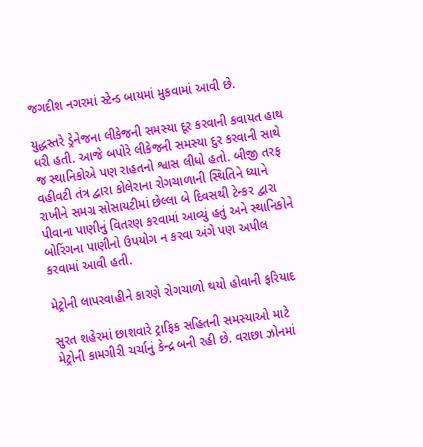જગદીશ નગરમાં સ્ટેન્ડ બાયમાં મુકવામાં આવી છે.

યુદ્ધસ્તરે ડ્રેનેજના લીકેજની સમસ્યા દૂર કરવાની કવાયત હાથ ધરી હતી. આજે બપોરે લીકેજની સમસ્યા દુર કરવાની સાથે જ સ્થાનિકોએ પણ રાહતનો શ્વાસ લીધો હતો. બીજી તરફ વહીવટી તંત્ર દ્વારા કોલેરાના રોગચાળાની સ્થિતિને ધ્યાને રાખીને સમગ્ર સોસાયટીમાં છેલ્લા બે દિવસથી ટેન્કર દ્વારા પીવાના પાણીનું વિતરણ કરવામાં આવ્યું હતું અને સ્થાનિકોને બોરિંગના પાણીનો ઉપયોગ ન કરવા અંગે પણ અપીલ કરવામાં આવી હતી.

મેટ્રોની લાપરવાહીને કારણે રોગચાળો થયો હોવાની ફરિયાદ

સુરત શહેરમાં છાશવારે ટ્રાફિક સહિતની સમસ્યાઓ માટે મેટ્રોની કામગીરી ચર્ચાનું કેન્દ્ર બની રહી છે. વરાછા ઝોનમાં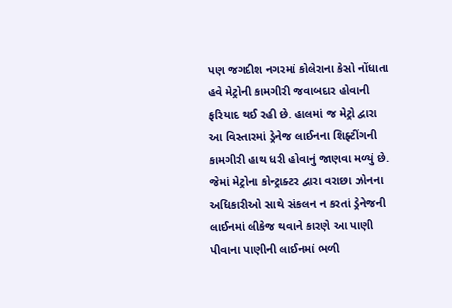પણ જગદીશ નગરમાં કોલેરાના કેસો નોંધાતા હવે મેટ્રોની કામગીરી જવાબદાર હોવાની ફરિયાદ થઈ રહી છે. હાલમાં જ મેટ્રો દ્વારા આ વિસ્તારમાં ડ્રેનેજ લાઈનના શિફ્ટીંગની કામગીરી હાથ ધરી હોવાનું જાણવા મળ્યું છે. જેમાં મેટ્રોના કોન્ટ્રાક્ટર દ્વારા વરાછા ઝોનના અધિકારીઓ સાથે સંકલન ન કરતાં ડ્રેનેજની લાઈનમાં લીકેજ થવાને કારણે આ પાણી પીવાના પાણીની લાઈનમાં ભળી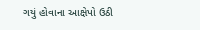ગયું હોવાના આક્ષેપો ઉઠી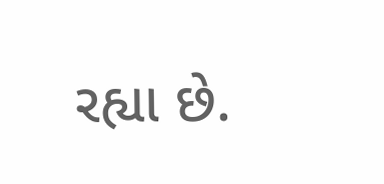રહ્યા છે.